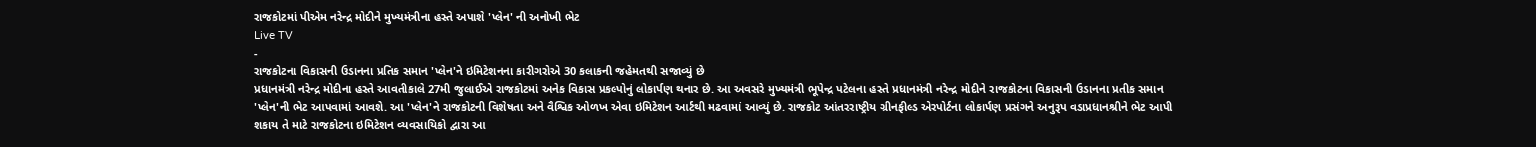રાજકોટમાં પીએમ નરેન્દ્ર મોદીને મુખ્યમંત્રીના હસ્તે અપાશે 'પ્લેન' ની અનોખી ભેટ
Live TV
-
રાજકોટના વિકાસની ઉડાનના પ્રતિક સમાન 'પ્લેન'ને ઇમિટેશનના કારીગરોએ 30 કલાકની જહેમતથી સજાવ્યું છે
પ્રધાનમંત્રી નરેન્દ્ર મોદીના હસ્તે આવતીકાલે 27મી જુલાઈએ રાજકોટમાં અનેક વિકાસ પ્રકલ્પોનું લોકાર્પણ થનાર છે. આ અવસરે મુખ્યમંત્રી ભૂપેન્દ્ર પટેલના હસ્તે પ્રધાનમંત્રી નરેન્દ્ર મોદીને રાજકોટના વિકાસની ઉડાનના પ્રતીક સમાન 'પ્લેન'ની ભેટ આપવામાં આવશે. આ 'પ્લેન'ને રાજકોટની વિશેષતા અને વૈશ્વિક ઓળખ એવા ઇમિટેશન આર્ટથી મઢવામાં આવ્યું છે. રાજકોટ આંતરરાષ્ટ્રીય ગ્રીનફીલ્ડ એરપોર્ટના લોકાર્પણ પ્રસંગને અનુરૂપ વડાપ્રધાનશ્રીને ભેટ આપી શકાય તે માટે રાજકોટના ઇમિટેશન વ્યવસાયિકો દ્વારા આ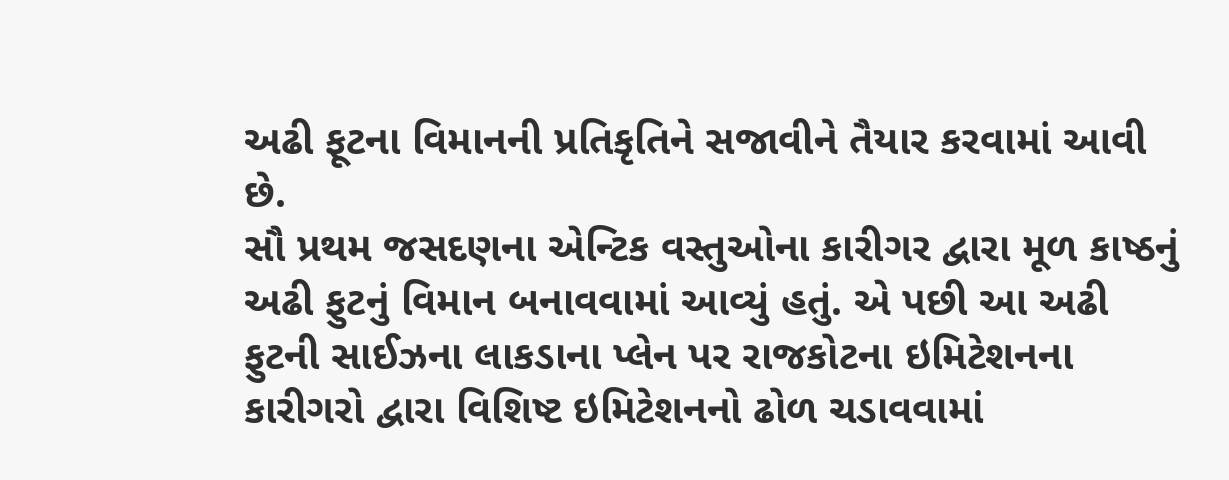અઢી ફૂટના વિમાનની પ્રતિકૃતિને સજાવીને તૈયાર કરવામાં આવી છે.
સૌ પ્રથમ જસદણના એન્ટિક વસ્તુઓના કારીગર દ્વારા મૂળ કાષ્ઠનું અઢી ફુટનું વિમાન બનાવવામાં આવ્યું હતું. એ પછી આ અઢી ફુટની સાઈઝના લાકડાના પ્લેન પર રાજકોટના ઇમિટેશનના કારીગરો દ્વારા વિશિષ્ટ ઇમિટેશનનો ઢોળ ચડાવવામાં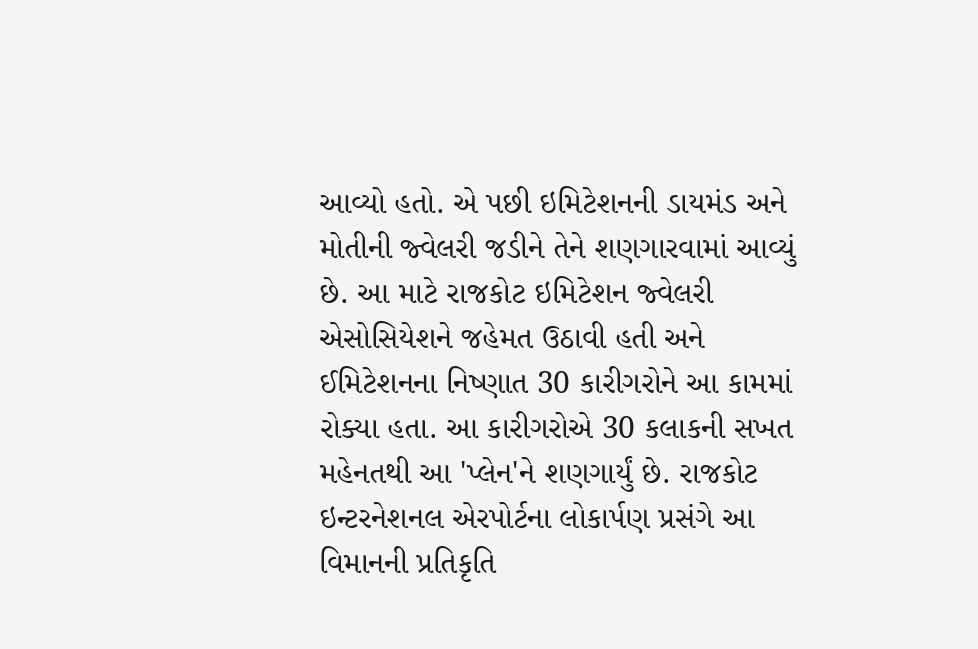આવ્યો હતો. એ પછી ઇમિટેશનની ડાયમંડ અને મોતીની જ્વેલરી જડીને તેને શણગારવામાં આવ્યું છે. આ માટે રાજકોટ ઇમિટેશન જ્વેલરી એસોસિયેશને જહેમત ઉઠાવી હતી અને ઈમિટેશનના નિષ્ણાત 30 કારીગરોને આ કામમાં રોક્યા હતા. આ કારીગરોએ 30 કલાકની સખત મહેનતથી આ 'પ્લેન'ને શણગાર્યું છે. રાજકોટ ઇન્ટરનેશનલ એરપોર્ટના લોકાર્પણ પ્રસંગે આ વિમાનની પ્રતિકૃતિ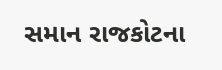સમાન રાજકોટના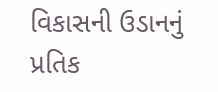વિકાસની ઉડાનનું પ્રતિક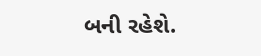બની રહેશે.